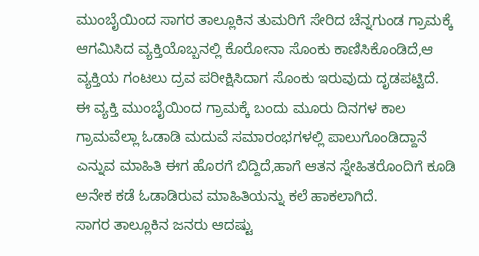ಮುಂಬೈಯಿಂದ ಸಾಗರ ತಾಲ್ಲೂಕಿನ ತುಮರಿಗೆ ಸೇರಿದ ಚೆನ್ನಗುಂಡ ಗ್ರಾಮಕ್ಕೆ ಆಗಮಿಸಿದ ವ್ಯಕ್ತಿಯೊಬ್ಬನಲ್ಲಿ ಕೊರೋನಾ ಸೊಂಕು ಕಾಣಿಸಿಕೊಂಡಿದೆ,ಆ ವ್ಯಕ್ತಿಯ ಗಂಟಲು ದ್ರವ ಪರೀಕ್ಷಿಸಿದಾಗ ಸೊಂಕು ಇರುವುದು ದೃಡಪಟ್ಟಿದೆ.
ಈ ವ್ಯಕ್ತಿ ಮುಂಬೈಯಿಂದ ಗ್ರಾಮಕ್ಕೆ ಬಂದು ಮೂರು ದಿನಗಳ ಕಾಲ ಗ್ರಾಮವೆಲ್ಲಾ ಓಡಾಡಿ ಮದುವೆ ಸಮಾರಂಭಗಳಲ್ಲಿ ಪಾಲುಗೊಂಡಿದ್ದಾನೆ ಎನ್ನುವ ಮಾಹಿತಿ ಈಗ ಹೊರಗೆ ಬಿದ್ದಿದೆ,ಹಾಗೆ ಆತನ ಸ್ನೇಹಿತರೊಂದಿಗೆ ಕೂಡಿ ಅನೇಕ ಕಡೆ ಓಡಾಡಿರುವ ಮಾಹಿತಿಯನ್ನು ಕಲೆ ಹಾಕಲಾಗಿದೆ.
ಸಾಗರ ತಾಲ್ಲೂಕಿನ ಜನರು ಆದಷ್ಟು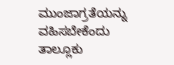ಮುಂಜಾಗ್ರತೆಯನ್ನು ವಹಿಸಬೇಕೆಂದು ತಾಲ್ಲೂಕು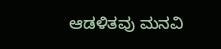ಆಡಳಿತವು ಮನವಿ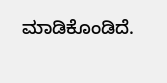ಮಾಡಿಕೊಂಡಿದೆ.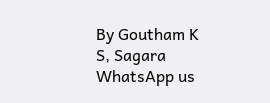By Goutham K S, Sagara
WhatsApp us